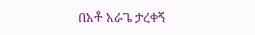በአቶ አራጌ ታረቀኝ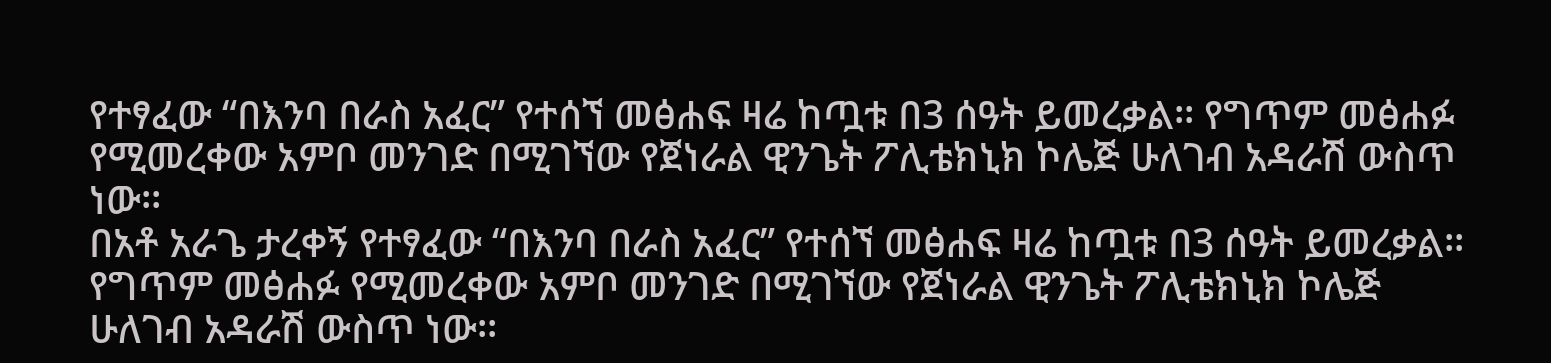የተፃፈው “በእንባ በራስ አፈር” የተሰኘ መፅሐፍ ዛሬ ከጧቱ በ3 ሰዓት ይመረቃል፡፡ የግጥም መፅሐፉ የሚመረቀው አምቦ መንገድ በሚገኘው የጀነራል ዊንጌት ፖሊቴክኒክ ኮሌጅ ሁለገብ አዳራሽ ውስጥ ነው፡፡
በአቶ አራጌ ታረቀኝ የተፃፈው “በእንባ በራስ አፈር” የተሰኘ መፅሐፍ ዛሬ ከጧቱ በ3 ሰዓት ይመረቃል፡፡ የግጥም መፅሐፉ የሚመረቀው አምቦ መንገድ በሚገኘው የጀነራል ዊንጌት ፖሊቴክኒክ ኮሌጅ ሁለገብ አዳራሽ ውስጥ ነው፡፡